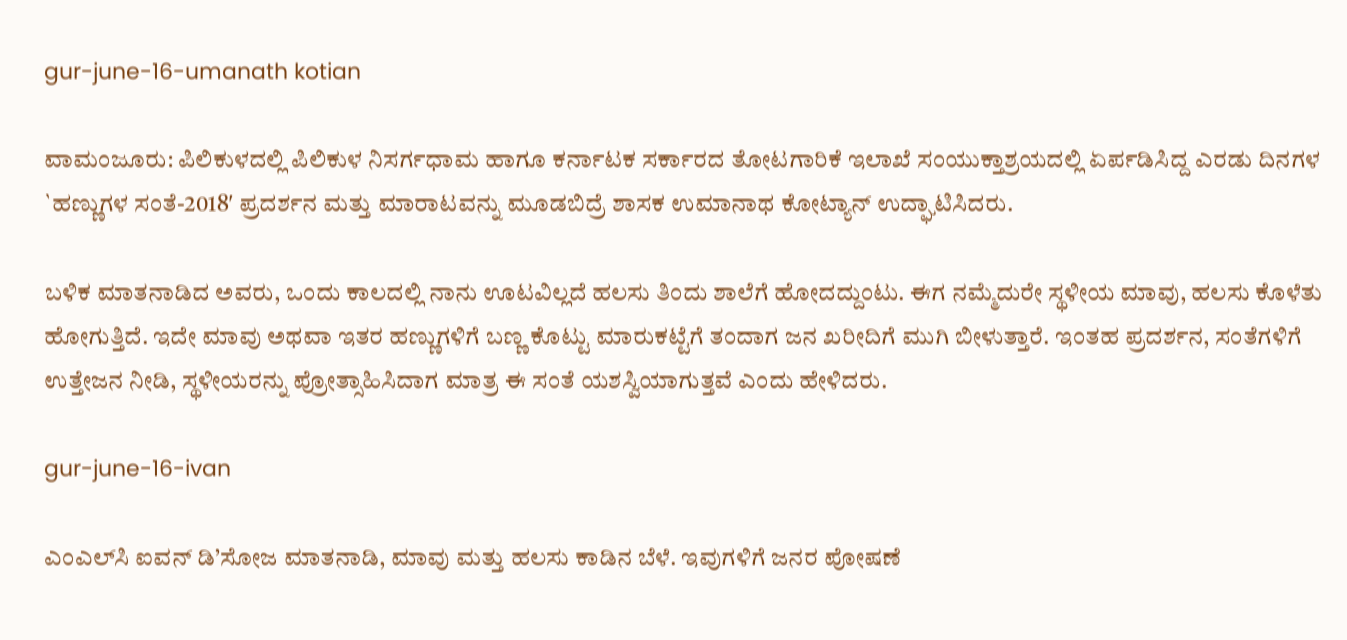gur-june-16-umanath kotian

ವಾಮಂಜೂರು: ಪಿಲಿಕುಳದಲ್ಲಿ ಪಿಲಿಕುಳ ನಿಸರ್ಗಧಾಮ ಹಾಗೂ ಕರ್ನಾಟಕ ಸರ್ಕಾರದ ತೋಟಗಾರಿಕೆ ಇಲಾಖೆ ಸಂಯುಕ್ತಾಶ್ರಯದಲ್ಲಿ ಏರ್ಪಡಿಸಿದ್ದ ಎರಡು ದಿನಗಳ `ಹಣ್ಣುಗಳ ಸಂತೆ-2018′ ಪ್ರದರ್ಶನ ಮತ್ತು ಮಾರಾಟವನ್ನು ಮೂಡಬಿದ್ರೆ ಶಾಸಕ ಉಮಾನಾಥ ಕೋಟ್ಯಾನ್ ಉದ್ಘಾಟಿಸಿದರು.

ಬಳಿಕ ಮಾತನಾಡಿದ ಅವರು, ಒಂದು ಕಾಲದಲ್ಲಿ ನಾನು ಊಟವಿಲ್ಲದೆ ಹಲಸು ತಿಂದು ಶಾಲೆಗೆ ಹೋದದ್ದುಂಟು. ಈಗ ನಮ್ಮೆದುರೇ ಸ್ಥಳೀಯ ಮಾವು, ಹಲಸು ಕೊಳೆತು ಹೋಗುತ್ತಿದೆ. ಇದೇ ಮಾವು ಅಥವಾ ಇತರ ಹಣ್ಣುಗಳಿಗೆ ಬಣ್ಣ ಕೊಟ್ಟು ಮಾರುಕಟ್ಟೆಗೆ ತಂದಾಗ ಜನ ಖರೀದಿಗೆ ಮುಗಿ ಬೀಳುತ್ತಾರೆ. ಇಂತಹ ಪ್ರದರ್ಶನ, ಸಂತೆಗಳಿಗೆ ಉತ್ತೇಜನ ನೀಡಿ, ಸ್ಥಳೀಯರನ್ನು ಪ್ರೋತ್ಸಾಹಿಸಿದಾಗ ಮಾತ್ರ ಈ ಸಂತೆ ಯಶಸ್ವಿಯಾಗುತ್ತವೆ ಎಂದು ಹೇಳಿದರು.

gur-june-16-ivan

ಎಂಎಲ್‍ಸಿ ಐವನ್ ಡಿ’ಸೋಜ ಮಾತನಾಡಿ, ಮಾವು ಮತ್ತು ಹಲಸು ಕಾಡಿನ ಬೆಳೆ. ಇವುಗಳಿಗೆ ಜನರ ಪೋಷಣೆ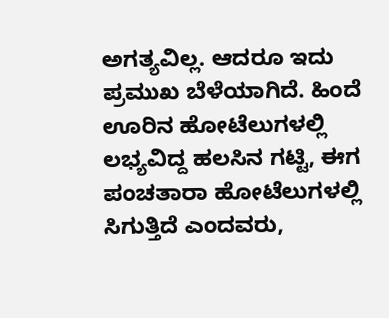ಅಗತ್ಯವಿಲ್ಲ. ಆದರೂ ಇದು ಪ್ರಮುಖ ಬೆಳೆಯಾಗಿದೆ. ಹಿಂದೆ ಊರಿನ ಹೋಟೆಲುಗಳಲ್ಲಿ ಲಭ್ಯವಿದ್ದ ಹಲಸಿನ ಗಟ್ಟಿ, ಈಗ ಪಂಚತಾರಾ ಹೋಟೆಲುಗಳಲ್ಲಿ ಸಿಗುತ್ತಿದೆ ಎಂದವರು,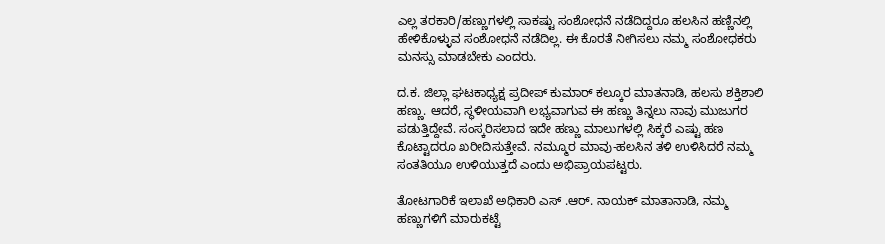ಎಲ್ಲ ತರಕಾರಿ/ಹಣ್ಣುಗಳಲ್ಲಿ ಸಾಕಷ್ಟು ಸಂಶೋಧನೆ ನಡೆದಿದ್ದರೂ ಹಲಸಿನ ಹಣ್ಣಿನಲ್ಲಿ ಹೇಳಿಕೊಳ್ಳುವ ಸಂಶೋಧನೆ ನಡೆದಿಲ್ಲ. ಈ ಕೊರತೆ ನೀಗಿಸಲು ನಮ್ಮ ಸಂಶೋಧಕರು ಮನಸ್ಸು ಮಾಡಬೇಕು ಎಂದರು.

ದ.ಕ. ಜಿಲ್ಲಾ ಘಟಕಾಧ್ಯಕ್ಷ ಪ್ರದೀಪ್ ಕುಮಾರ್ ಕಲ್ಕೂರ ಮಾತನಾಡಿ, ಹಲಸು ಶಕ್ತಿಶಾಲಿ ಹಣ್ಣು. ಆದರೆ, ಸ್ಥಳೀಯವಾಗಿ ಲಭ್ಯವಾಗುವ ಈ ಹಣ್ಣು ತಿನ್ನಲು ನಾವು ಮುಜುಗರ ಪಡುತ್ತಿದ್ದೇವೆ. ಸಂಸ್ಕರಿಸಲಾದ ಇದೇ ಹಣ್ಣು ಮಾಲುಗಳಲ್ಲಿ ಸಿಕ್ಕರೆ ಎಷ್ಟು ಹಣ ಕೊಟ್ಟಾದರೂ ಖರೀದಿಸುತ್ತೇವೆ. ನಮ್ಮೂರ ಮಾವು-ಹಲಸಿನ ತಳಿ ಉಳಿಸಿದರೆ ನಮ್ಮ ಸಂತತಿಯೂ ಉಳಿಯುತ್ತದೆ ಎಂದು ಅಭಿಪ್ರಾಯಪಟ್ಟರು.

ತೋಟಗಾರಿಕೆ ಇಲಾಖೆ ಅಧಿಕಾರಿ ಎಸ್ .ಆರ್. ನಾಯಕ್ ಮಾತಾನಾಡಿ, ನಮ್ಮ ಹಣ್ಣುಗಳಿಗೆ ಮಾರುಕಟ್ಟೆ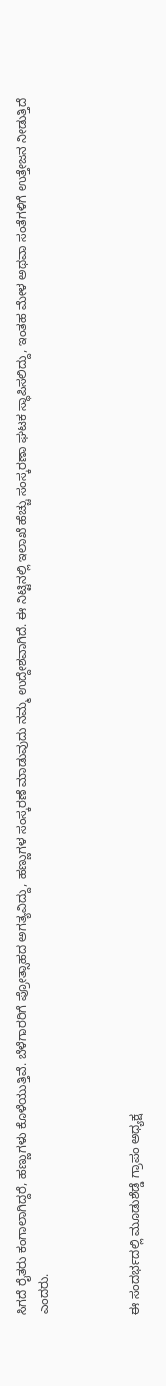ಸಿಗದೆ ರೈತರು ಕಂಗಾಲಾಗಿದ್ದರೆ, ಹಣ್ಣುಗಳು ಕೊಳೆಯುತ್ತಿವೆ. ಬೆಳೆಗಾರರಿಗೆ ಪ್ರೋತ್ಸಾಹದ ಅಗತ್ಯವಿದ್ದು, ಹಣ್ಣುಗಳ ಸಂಸ್ಕರಣೆ ಮಾಡುವುದು ನಮ್ಮ ಉದ್ದೇಶವಾಗಿದೆ. ಈ ನಿಟ್ಟಿನಲ್ಲಿ ಇಲಾಖೆ ಹೆಚ್ಚು ಸಂಸ್ಕರಣಾ ಘಟಕ ಸ್ಥಾಪಿಸಲಿದ್ದು, ಇಂತಹ ಮೇಳ ಅಥವಾ ಸಂತೆಗಳಿಗೆ ಉತ್ತೇಜನ ನೀಡುತ್ತಿದೆ ಎಂದರು.



ಈ ಸಂದರ್ಭದಲ್ಲಿ ಮೂಡುಶೆಡ್ಡೆ ಗ್ರಾಪಂ ಅಧ್ಯಕ್ಷ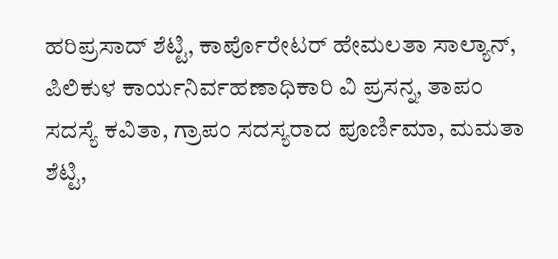ಹರಿಪ್ರಸಾದ್ ಶೆಟ್ಟಿ, ಕಾರ್ಪೊರೇಟರ್ ಹೇಮಲತಾ ಸಾಲ್ಯಾನ್, ಪಿಲಿಕುಳ ಕಾರ್ಯನಿರ್ವಹಣಾಧಿಕಾರಿ ವಿ ಪ್ರಸನ್ನ, ತಾಪಂ ಸದಸ್ಯೆ ಕವಿತಾ, ಗ್ರಾಪಂ ಸದಸ್ಯರಾದ ಪೂರ್ಣಿಮಾ, ಮಮತಾ ಶೆಟ್ಟಿ,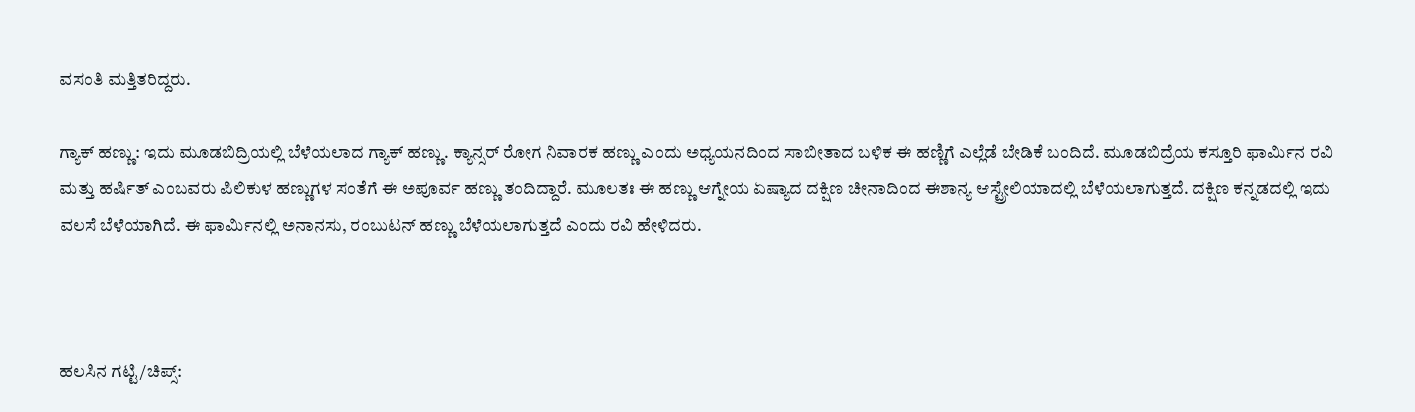ವಸಂತಿ ಮತ್ತಿತರಿದ್ದರು.

ಗ್ಯಾಕ್ ಹಣ್ಣು: ಇದು ಮೂಡಬಿದ್ರಿಯಲ್ಲಿ ಬೆಳೆಯಲಾದ ಗ್ಯಾಕ್ ಹಣ್ಣು. ಕ್ಯಾನ್ಸರ್ ರೋಗ ನಿವಾರಕ ಹಣ್ಣು ಎಂದು ಅಧ್ಯಯನದಿಂದ ಸಾಬೀತಾದ ಬಳಿಕ ಈ ಹಣ್ಣಿಗೆ ಎಲ್ಲೆಡೆ ಬೇಡಿಕೆ ಬಂದಿದೆ. ಮೂಡಬಿದ್ರೆಯ ಕಸ್ತೂರಿ ಫಾರ್ಮಿನ ರವಿ ಮತ್ತು ಹರ್ಷಿತ್ ಎಂಬವರು ಪಿಲಿಕುಳ ಹಣ್ಣುಗಳ ಸಂತೆಗೆ ಈ ಅಪೂರ್ವ ಹಣ್ಣು ತಂದಿದ್ದಾರೆ. ಮೂಲತಃ ಈ ಹಣ್ಣು ಆಗ್ನೇಯ ಏಷ್ಯಾದ ದಕ್ಷಿಣ ಚೀನಾದಿಂದ ಈಶಾನ್ಯ ಆಸ್ಟ್ರೇಲಿಯಾದಲ್ಲಿ ಬೆಳೆಯಲಾಗುತ್ತದೆ. ದಕ್ಷಿಣ ಕನ್ನಡದಲ್ಲಿ ಇದು ವಲಸೆ ಬೆಳೆಯಾಗಿದೆ. ಈ ಫಾರ್ಮಿನಲ್ಲಿ ಅನಾನಸು, ರಂಬುಟನ್ ಹಣ್ಣು ಬೆಳೆಯಲಾಗುತ್ತದೆ ಎಂದು ರವಿ ಹೇಳಿದರು.



ಹಲಸಿನ ಗಟ್ಟಿ/ಚಿಪ್ಸ್: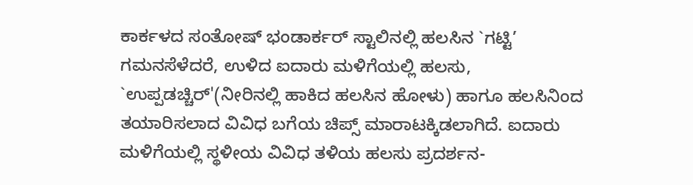ಕಾರ್ಕಳದ ಸಂತೋಷ್ ಭಂಡಾರ್ಕರ್ ಸ್ಟಾಲಿನಲ್ಲಿ ಹಲಸಿನ `ಗಟ್ಟಿ’ ಗಮನಸೆಳೆದರೆ, ಉಳಿದ ಐದಾರು ಮಳಿಗೆಯಲ್ಲಿ ಹಲಸು, `ಉಪ್ಪಡಚ್ಚಿರ್'(ನೀರಿನಲ್ಲಿ ಹಾಕಿದ ಹಲಸಿನ ಹೋಳು) ಹಾಗೂ ಹಲಸಿನಿಂದ ತಯಾರಿಸಲಾದ ವಿವಿಧ ಬಗೆಯ ಚಿಪ್ಸ್ ಮಾರಾಟಕ್ಕಿಡಲಾಗಿದೆ. ಐದಾರು ಮಳಿಗೆಯಲ್ಲಿ ಸ್ಥಳೀಯ ವಿವಿಧ ತಳಿಯ ಹಲಸು ಪ್ರದರ್ಶನ-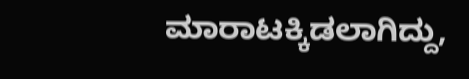ಮಾರಾಟಕ್ಕಿಡಲಾಗಿದ್ದು,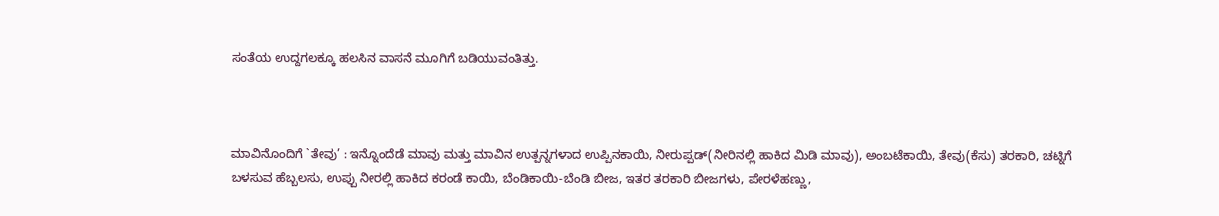ಸಂತೆಯ ಉದ್ದಗಲಕ್ಕೂ ಹಲಸಿನ ವಾಸನೆ ಮೂಗಿಗೆ ಬಡಿಯುವಂತಿತ್ತು.



ಮಾವಿನೊಂದಿಗೆ `ತೇವು’ : ಇನ್ನೊಂದೆಡೆ ಮಾವು ಮತ್ತು ಮಾವಿನ ಉತ್ಪನ್ನಗಳಾದ ಉಪ್ಪಿನಕಾಯಿ, ನೀರುಪ್ಪಡ್(ನೀರಿನಲ್ಲಿ ಹಾಕಿದ ಮಿಡಿ ಮಾವು), ಅಂಬಟೆಕಾಯಿ, ತೇವು(ಕೆಸು) ತರಕಾರಿ, ಚಟ್ನಿಗೆ ಬಳಸುವ ಹೆಬ್ಬಲಸು, ಉಪ್ಪು ನೀರಲ್ಲಿ ಹಾಕಿದ ಕರಂಡೆ ಕಾಯಿ, ಬೆಂಡಿಕಾಯಿ-ಬೆಂಡಿ ಬೀಜ, ಇತರ ತರಕಾರಿ ಬೀಜಗಳು, ಪೇರಳೆಹಣ್ಣು,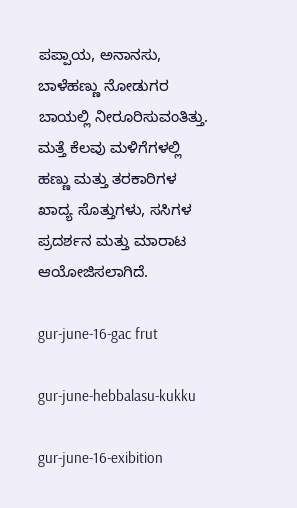ಪಪ್ಪಾಯ, ಅನಾನಸು, ಬಾಳೆಹಣ್ಣು ನೋಡುಗರ ಬಾಯಲ್ಲಿ ನೀರೂರಿಸುವಂತಿತ್ತು. ಮತ್ತೆ ಕೆಲವು ಮಳಿಗೆಗಳಲ್ಲಿ ಹಣ್ಣು ಮತ್ತು ತರಕಾರಿಗಳ ಖಾದ್ಯ ಸೊತ್ತುಗಳು, ಸಸಿಗಳ ಪ್ರದರ್ಶನ ಮತ್ತು ಮಾರಾಟ ಆಯೋಜಿಸಲಾಗಿದೆ.

gur-june-16-gac frut

gur-june-hebbalasu-kukku

gur-june-16-exibition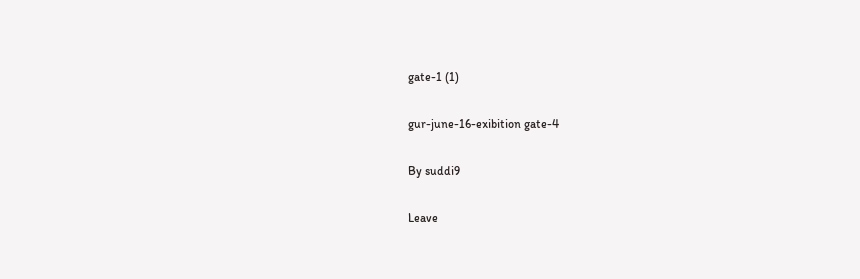gate-1 (1)

gur-june-16-exibition gate-4

By suddi9

Leave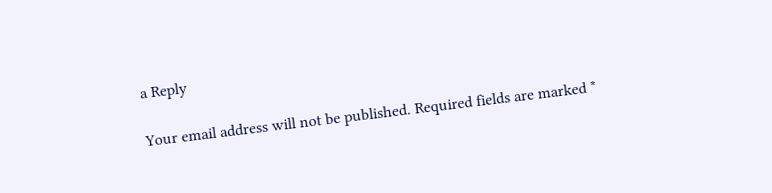a Reply

Your email address will not be published. Required fields are marked *